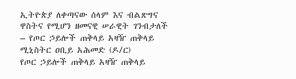ኢትዮጵያ ለቀጣናው ሰላም እና ብልጽግና ዋስትና የሚሆን ዘመናዊ ሠራዊት ገንብታለች – የጦር ኃይሎች ጠቅላይ አዛዥ ጠቅላይ ሚኒስትር ዐቢይ አሕመድ (ዶ/ር)
የጦር ኃይሎች ጠቅላይ አዛዥ ጠቅላይ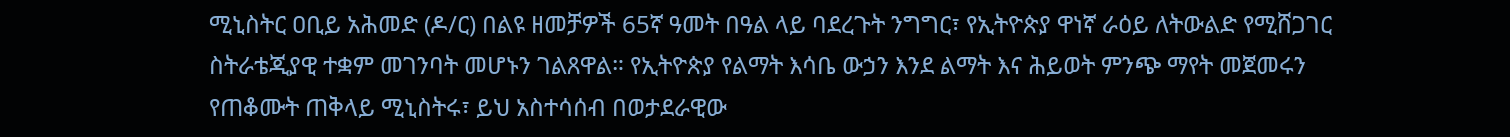ሚኒስትር ዐቢይ አሕመድ (ዶ/ር) በልዩ ዘመቻዎች 65ኛ ዓመት በዓል ላይ ባደረጉት ንግግር፣ የኢትዮጵያ ዋነኛ ራዕይ ለትውልድ የሚሸጋገር ስትራቴጂያዊ ተቋም መገንባት መሆኑን ገልጸዋል። የኢትዮጵያ የልማት እሳቤ ውኃን እንደ ልማት እና ሕይወት ምንጭ ማየት መጀመሩን የጠቆሙት ጠቅላይ ሚኒስትሩ፣ ይህ አስተሳሰብ በወታደራዊው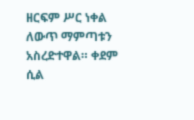ዘርፍም ሥር ነቀል ለውጥ ማምጣቱን አስረድተዋል። ቀደም ሲል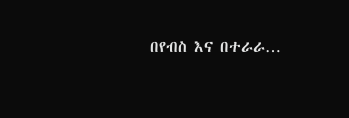በየብስ እና በተራራ…